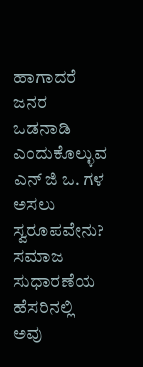ಹಾಗಾದರೆ ಜನರ ಒಡನಾಡಿ ಎಂದುಕೊಲ್ಳುವ ಎನ್ ಜಿ ಒ. ಗಳ ಅಸಲು ಸ್ವರೂಪವೇನು? ಸಮಾಜ ಸುಧಾರಣೆಯ ಹೆಸರಿನಲ್ಲಿ ಅವು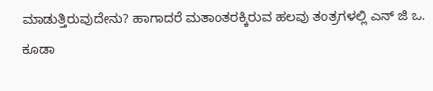ಮಾಡುತ್ತಿರುವುದೇನು? ಹಾಗಾದರೆ ಮತಾಂತರಕ್ಕಿರುವ ಹಲವು ತಂತ್ರಗಳಲ್ಲಿ ಎನ್ ಜಿ ಒ. ಕೂಡಾ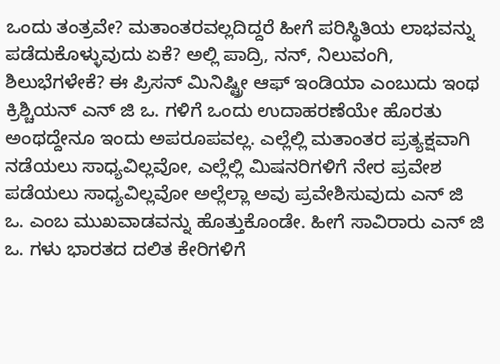ಒಂದು ತಂತ್ರವೇ? ಮತಾಂತರವಲ್ಲದಿದ್ದರೆ ಹೀಗೆ ಪರಿಸ್ಥಿತಿಯ ಲಾಭವನ್ನು ಪಡೆದುಕೊಳ್ಳುವುದು ಏಕೆ? ಅಲ್ಲಿ ಪಾದ್ರಿ, ನನ್, ನಿಲುವಂಗಿ, ಶಿಲುಭೆಗಳೇಕೆ? ಈ ಪ್ರಿಸನ್ ಮಿನಿಷ್ಟ್ರೀ ಆಫ್ ಇಂಡಿಯಾ ಎಂಬುದು ಇಂಥ ಕ್ರಿಶ್ಚಿಯನ್ ಎನ್ ಜಿ ಒ. ಗಳಿಗೆ ಒಂದು ಉದಾಹರಣೆಯೇ ಹೊರತು ಅಂಥದ್ದೇನೂ ಇಂದು ಅಪರೂಪವಲ್ಲ. ಎಲ್ಲೆಲ್ಲಿ ಮತಾಂತರ ಪ್ರತ್ಯಕ್ಷವಾಗಿ ನಡೆಯಲು ಸಾಧ್ಯವಿಲ್ಲವೋ, ಎಲ್ಲೆಲ್ಲಿ ಮಿಷನರಿಗಳಿಗೆ ನೇರ ಪ್ರವೇಶ ಪಡೆಯಲು ಸಾಧ್ಯವಿಲ್ಲವೋ ಅಲ್ಲೆಲ್ಲಾ ಅವು ಪ್ರವೇಶಿಸುವುದು ಎನ್ ಜಿ ಒ. ಎಂಬ ಮುಖವಾಡವನ್ನು ಹೊತ್ತುಕೊಂಡೇ. ಹೀಗೆ ಸಾವಿರಾರು ಎನ್ ಜಿ ಒ. ಗಳು ಭಾರತದ ದಲಿತ ಕೇರಿಗಳಿಗೆ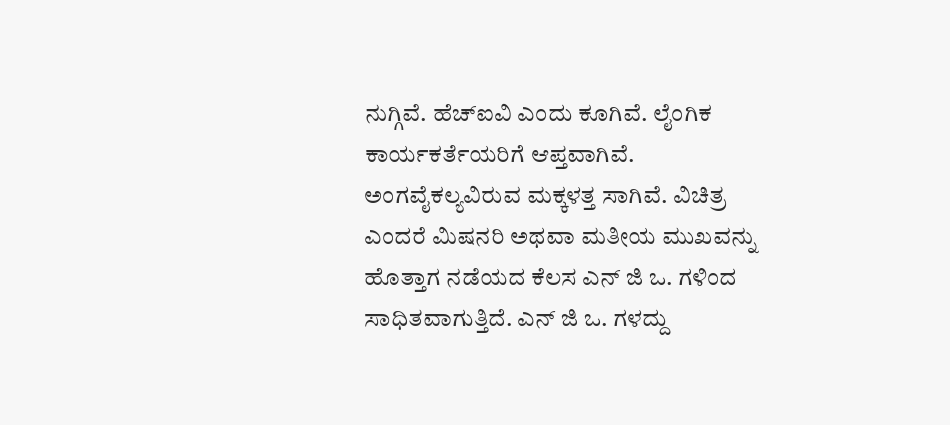ನುಗ್ಗಿವೆ. ಹೆಚ್ಐವಿ ಎಂದು ಕೂಗಿವೆ. ಲೈಂಗಿಕ ಕಾರ್ಯಕರ್ತೆಯರಿಗೆ ಆಪ್ತವಾಗಿವೆ. ಅಂಗವೈಕಲ್ಯವಿರುವ ಮಕ್ಕಳತ್ತ ಸಾಗಿವೆ. ವಿಚಿತ್ರ ಎಂದರೆ ಮಿಷನರಿ ಅಥವಾ ಮತೀಯ ಮುಖವನ್ನು ಹೊತ್ತಾಗ ನಡೆಯದ ಕೆಲಸ ಎನ್ ಜಿ ಒ. ಗಳಿಂದ ಸಾಧಿತವಾಗುತ್ತಿದೆ. ಎನ್ ಜಿ ಒ. ಗಳದ್ದು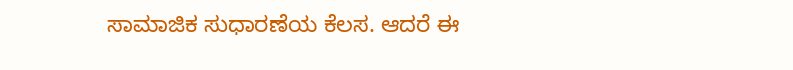ಸಾಮಾಜಿಕ ಸುಧಾರಣೆಯ ಕೆಲಸ. ಆದರೆ ಈ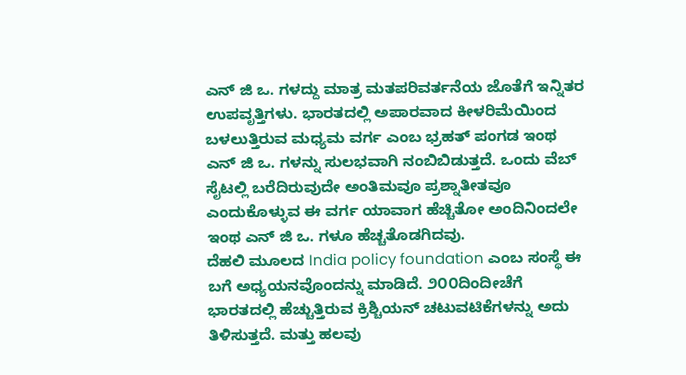ಎನ್ ಜಿ ಒ. ಗಳದ್ದು ಮಾತ್ರ ಮತಪರಿವರ್ತನೆಯ ಜೊತೆಗೆ ಇನ್ನಿತರ ಉಪವೃತ್ತಿಗಳು. ಭಾರತದಲ್ಲಿ ಅಪಾರವಾದ ಕೀಳರಿಮೆಯಿಂದ ಬಳಲುತ್ತಿರುವ ಮಧ್ಯಮ ವರ್ಗ ಎಂಬ ಭ್ರಹತ್ ಪಂಗಡ ಇಂಥ ಎನ್ ಜಿ ಒ. ಗಳನ್ನು ಸುಲಭವಾಗಿ ನಂಬಿಬಿಡುತ್ತದೆ. ಒಂದು ವೆಬ್ ಸೈಟಲ್ಲಿ ಬರೆದಿರುವುದೇ ಅಂತಿಮವೂ ಪ್ರಶ್ನಾತೀತವೂ ಎಂದುಕೊಳ್ಳುವ ಈ ವರ್ಗ ಯಾವಾಗ ಹೆಚ್ಚಿತೋ ಅಂದಿನಿಂದಲೇ ಇಂಥ ಎನ್ ಜಿ ಒ. ಗಳೂ ಹೆಚ್ಚತೊಡಗಿದವು.
ದೆಹಲಿ ಮೂಲದ India policy foundation ಎಂಬ ಸಂಸ್ಥೆ ಈ ಬಗೆ ಅಧ್ಯಯನವೊಂದನ್ನು ಮಾಡಿದೆ. ೨೦೦ದಿಂದೀಚೆಗೆ ಭಾರತದಲ್ಲಿ ಹೆಚ್ಚುತ್ತಿರುವ ಕ್ರಿಶ್ಚಿಯನ್ ಚಟುವಟಿಕೆಗಳನ್ನು ಅದು ತಿಳಿಸುತ್ತದೆ. ಮತ್ತು ಹಲವು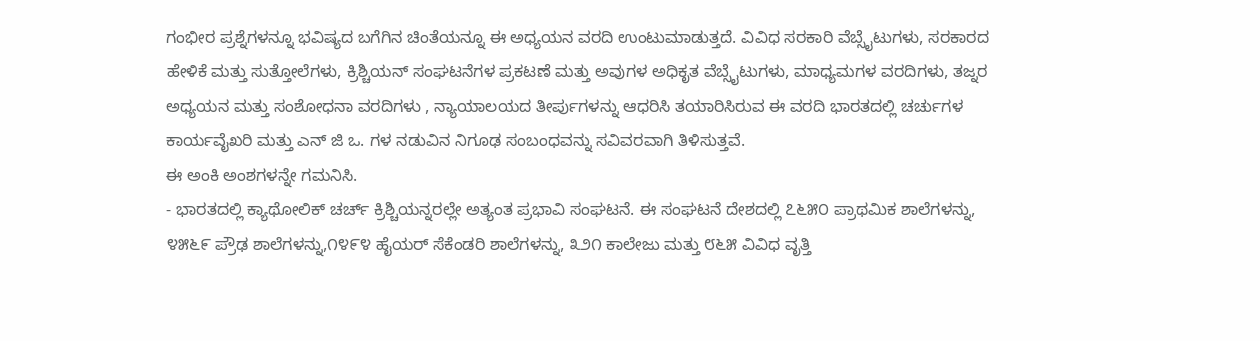ಗಂಭೀರ ಪ್ರಶ್ನೆಗಳನ್ನೂ ಭವಿಷ್ಯದ ಬಗೆಗಿನ ಚಿಂತೆಯನ್ನೂ ಈ ಅಧ್ಯಯನ ವರದಿ ಉಂಟುಮಾಡುತ್ತದೆ. ವಿವಿಧ ಸರಕಾರಿ ವೆಬ್ಸೈಟುಗಳು, ಸರಕಾರದ ಹೇಳಿಕೆ ಮತ್ತು ಸುತ್ತೋಲೆಗಳು, ಕ್ರಿಶ್ಚಿಯನ್ ಸಂಘಟನೆಗಳ ಪ್ರಕಟಣೆ ಮತ್ತು ಅವುಗಳ ಅಧಿಕೃತ ವೆಬ್ಸೈಟುಗಳು, ಮಾಧ್ಯಮಗಳ ವರದಿಗಳು, ತಜ್ನರ ಅಧ್ಯಯನ ಮತ್ತು ಸಂಶೋಧನಾ ವರದಿಗಳು , ನ್ಯಾಯಾಲಯದ ತೀರ್ಪುಗಳನ್ನು ಆಧರಿಸಿ ತಯಾರಿಸಿರುವ ಈ ವರದಿ ಭಾರತದಲ್ಲಿ ಚರ್ಚುಗಳ ಕಾರ್ಯವೈಖರಿ ಮತ್ತು ಎನ್ ಜಿ ಒ. ಗಳ ನಡುವಿನ ನಿಗೂಢ ಸಂಬಂಧವನ್ನು ಸವಿವರವಾಗಿ ತಿಳಿಸುತ್ತವೆ.
ಈ ಅಂಕಿ ಅಂಶಗಳನ್ನೇ ಗಮನಿಸಿ.
- ಭಾರತದಲ್ಲಿ ಕ್ಯಾಥೋಲಿಕ್ ಚರ್ಚ್ ಕ್ರಿಶ್ಚಿಯನ್ನರಲ್ಲೇ ಅತ್ಯಂತ ಪ್ರಭಾವಿ ಸಂಘಟನೆ. ಈ ಸಂಘಟನೆ ದೇಶದಲ್ಲಿ ೭೬೫೦ ಪ್ರಾಥಮಿಕ ಶಾಲೆಗಳನ್ನು, ೪೫೬೯ ಪ್ರೌಢ ಶಾಲೆಗಳನ್ನು,೧೪೯೪ ಹೈಯರ್ ಸೆಕೆಂಡರಿ ಶಾಲೆಗಳನ್ನು, ೩೨೧ ಕಾಲೇಜು ಮತ್ತು ೮೬೫ ವಿವಿಧ ವೃತ್ತಿ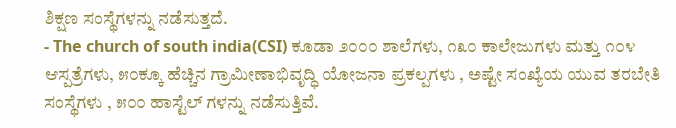ಶಿಕ್ಷಣ ಸಂಸ್ಥೆಗಳನ್ನು ನಡೆಸುತ್ತದೆ.
- The church of south india(CSI) ಕೂಡಾ ೨೦೦೦ ಶಾಲೆಗಳು, ೧೩೦ ಕಾಲೇಜುಗಳು ಮತ್ತು ೧೦೪ ಆಸ್ಪತ್ರೆಗಳು, ೫೦ಕ್ಕೂ ಹೆಚ್ಚಿನ ಗ್ರಾಮೀಣಾಭಿವೃದ್ಧಿ ಯೋಜನಾ ಪ್ರಕಲ್ಪಗಳು , ಅಷ್ಟೇ ಸಂಖ್ಯೆಯ ಯುವ ತರಬೇತಿ ಸಂಸ್ಥೆಗಳು , ೫೦೦ ಹಾಸ್ಟೆಲ್ ಗಳನ್ನು ನಡೆಸುತ್ತಿವೆ.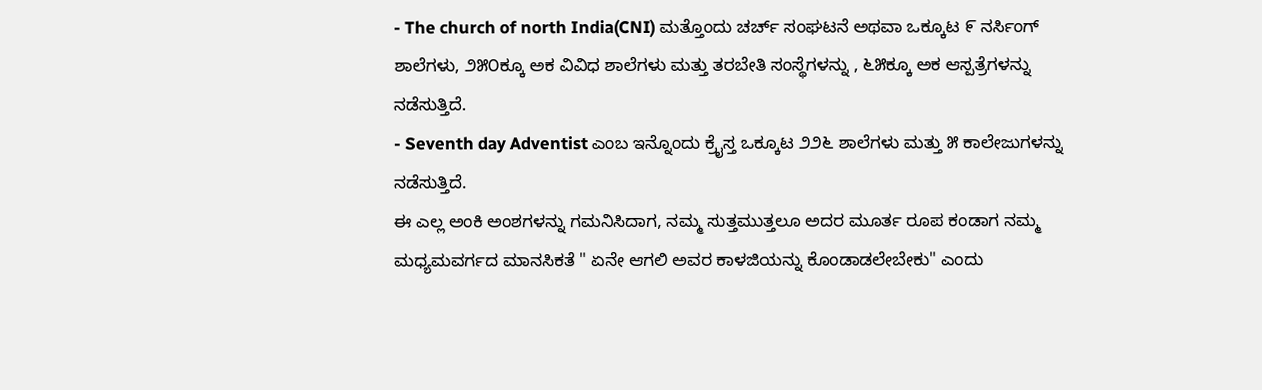- The church of north India(CNI) ಮತ್ತೊಂದು ಚರ್ಚ್ ಸಂಘಟನೆ ಅಥವಾ ಒಕ್ಕೂಟ ೯ ನರ್ಸಿಂಗ್ ಶಾಲೆಗಳು, ೨೫೦ಕ್ಕೂ ಅಕ ವಿವಿಧ ಶಾಲೆಗಳು ಮತ್ತು ತರಬೇತಿ ಸಂಸ್ಥೆಗಳನ್ನು , ೬೫ಕ್ಕೂ ಅಕ ಆಸ್ಪತ್ರೆಗಳನ್ನು ನಡೆಸುತ್ತಿದೆ.
- Seventh day Adventist ಎಂಬ ಇನ್ನೊಂದು ಕ್ರೈಸ್ತ ಒಕ್ಕೂಟ ೨೨೬ ಶಾಲೆಗಳು ಮತ್ತು ೫ ಕಾಲೇಜುಗಳನ್ನು ನಡೆಸುತ್ತಿದೆ.
ಈ ಎಲ್ಲ ಅಂಕಿ ಅಂಶಗಳನ್ನು ಗಮನಿಸಿದಾಗ, ನಮ್ಮ ಸುತ್ತಮುತ್ತಲೂ ಅದರ ಮೂರ್ತ ರೂಪ ಕಂಡಾಗ ನಮ್ಮ ಮಧ್ಯಮವರ್ಗದ ಮಾನಸಿಕತೆ " ಏನೇ ಆಗಲಿ ಅವರ ಕಾಳಜಿಯನ್ನು ಕೊಂಡಾಡಲೇಬೇಕು" ಎಂದು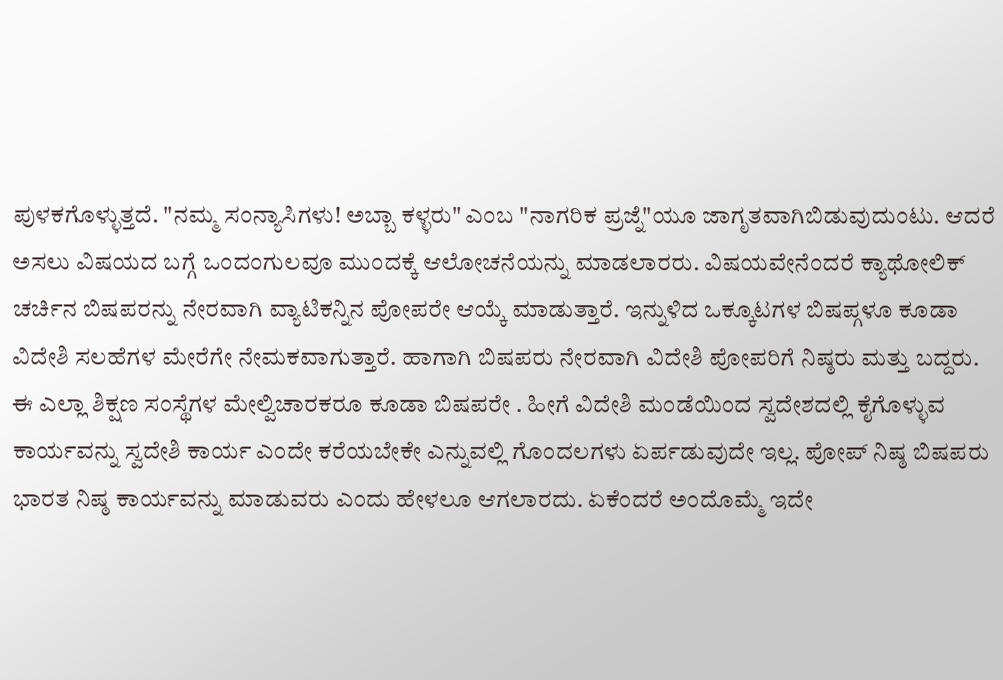ಪುಳಕಗೊಳ್ಳುತ್ತದೆ. "ನಮ್ಮ ಸಂನ್ಯಾಸಿಗಳು! ಅಬ್ಬಾ ಕಳ್ಳರು" ಎಂಬ "ನಾಗರಿಕ ಪ್ರಜ್ನೆ"ಯೂ ಜಾಗೃತವಾಗಿಬಿಡುವುದುಂಟು. ಆದರೆ ಅಸಲು ವಿಷಯದ ಬಗ್ಗೆ ಒಂದಂಗುಲವೂ ಮುಂದಕ್ಕೆ ಆಲೋಚನೆಯನ್ನು ಮಾಡಲಾರರು. ವಿಷಯವೇನೆಂದರೆ ಕ್ಯಾಥೋಲಿಕ್ ಚರ್ಚಿನ ಬಿಷಪರನ್ನು ನೇರವಾಗಿ ವ್ಯಾಟಿಕನ್ನಿನ ಪೋಪರೇ ಆಯ್ಕೆ ಮಾಡುತ್ತಾರೆ. ಇನ್ನುಳಿದ ಒಕ್ಕೂಟಗಳ ಬಿಷಪ್ಗಳೂ ಕೂಡಾ ವಿದೇಶಿ ಸಲಹೆಗಳ ಮೇರೆಗೇ ನೇಮಕವಾಗುತ್ತಾರೆ. ಹಾಗಾಗಿ ಬಿಷಪರು ನೇರವಾಗಿ ವಿದೇಶಿ ಪೋಪರಿಗೆ ನಿಷ್ಠರು ಮತ್ತು ಬದ್ದರು. ಈ ಎಲ್ಲಾ ಶಿಕ್ಷಣ ಸಂಸ್ಥೆಗಳ ಮೇಲ್ವಿಚಾರಕರೂ ಕೂಡಾ ಬಿಷಪರೇ . ಹೀಗೆ ವಿದೇಶಿ ಮಂಡೆಯಿಂದ ಸ್ವದೇಶದಲ್ಲಿ ಕೈಗೊಳ್ಳುವ ಕಾರ್ಯವನ್ನು ಸ್ವದೇಶಿ ಕಾರ್ಯ ಎಂದೇ ಕರೆಯಬೇಕೇ ಎನ್ನುವಲ್ಲಿ ಗೊಂದಲಗಳು ಏರ್ಪಡುವುದೇ ಇಲ್ಲ. ಪೋಪ್ ನಿಷ್ಠ ಬಿಷಪರು ಭಾರತ ನಿಷ್ಠ ಕಾರ್ಯವನ್ನು ಮಾಡುವರು ಎಂದು ಹೇಳಲೂ ಆಗಲಾರದು. ಏಕೆಂದರೆ ಅಂದೊಮ್ಮೆ ಇದೇ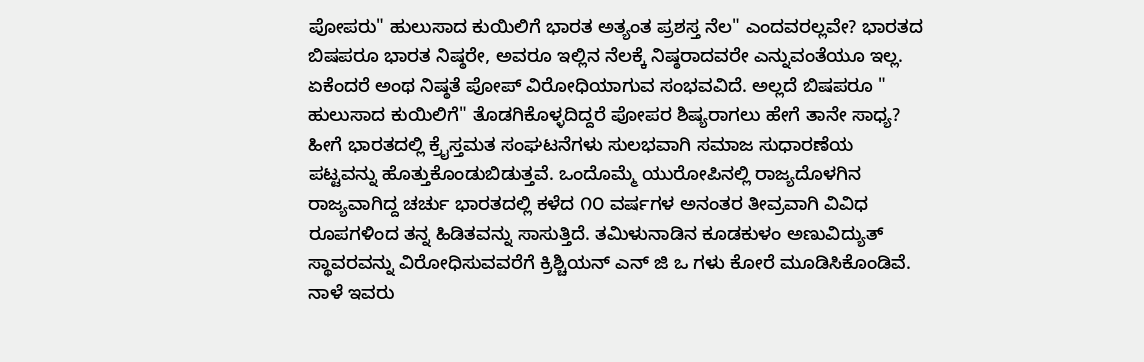ಪೋಪರು" ಹುಲುಸಾದ ಕುಯಿಲಿಗೆ ಭಾರತ ಅತ್ಯಂತ ಪ್ರಶಸ್ತ ನೆಲ" ಎಂದವರಲ್ಲವೇ? ಭಾರತದ ಬಿಷಪರೂ ಭಾರತ ನಿಷ್ಠರೇ, ಅವರೂ ಇಲ್ಲಿನ ನೆಲಕ್ಕೆ ನಿಷ್ಠರಾದವರೇ ಎನ್ನುವಂತೆಯೂ ಇಲ್ಲ. ಏಕೆಂದರೆ ಅಂಥ ನಿಷ್ಠತೆ ಪೋಪ್ ವಿರೋಧಿಯಾಗುವ ಸಂಭವವಿದೆ. ಅಲ್ಲದೆ ಬಿಷಪರೂ " ಹುಲುಸಾದ ಕುಯಿಲಿಗೆ" ತೊಡಗಿಕೊಳ್ಳದಿದ್ದರೆ ಪೋಪರ ಶಿಷ್ಯರಾಗಲು ಹೇಗೆ ತಾನೇ ಸಾಧ್ಯ?
ಹೀಗೆ ಭಾರತದಲ್ಲಿ ಕ್ರೈಸ್ತಮತ ಸಂಘಟನೆಗಳು ಸುಲಭವಾಗಿ ಸಮಾಜ ಸುಧಾರಣೆಯ ಪಟ್ಟವನ್ನು ಹೊತ್ತುಕೊಂಡುಬಿಡುತ್ತವೆ. ಒಂದೊಮ್ಮೆ ಯುರೋಪಿನಲ್ಲಿ ರಾಜ್ಯದೊಳಗಿನ ರಾಜ್ಯವಾಗಿದ್ದ ಚರ್ಚು ಭಾರತದಲ್ಲಿ ಕಳೆದ ೧೦ ವರ್ಷಗಳ ಅನಂತರ ತೀವ್ರವಾಗಿ ವಿವಿಧ ರೂಪಗಳಿಂದ ತನ್ನ ಹಿಡಿತವನ್ನು ಸಾಸುತ್ತಿದೆ. ತಮಿಳುನಾಡಿನ ಕೂಡಕುಳಂ ಅಣುವಿದ್ಯುತ್ ಸ್ಥಾವರವನ್ನು ವಿರೋಧಿಸುವವರೆಗೆ ಕ್ರಿಶ್ಚಿಯನ್ ಎನ್ ಜಿ ಒ ಗಳು ಕೋರೆ ಮೂಡಿಸಿಕೊಂಡಿವೆ. ನಾಳೆ ಇವರು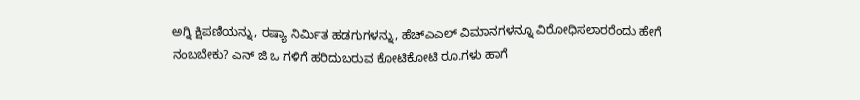ಅಗ್ನಿ ಕ್ಷಿಪಣಿಯನ್ನು, ರಷ್ಯಾ ನಿರ್ಮಿತ ಹಡಗುಗಳನ್ನು, ಹೆಚ್ಎಎಲ್ ವಿಮಾನಗಳನ್ನೂ ವಿರೋಧಿಸಲಾರರೆಂದು ಹೇಗೆ ನಂಬಬೇಕು? ಎನ್ ಜಿ ಒ ಗಳಿಗೆ ಹರಿದುಬರುವ ಕೋಟಿಕೋಟಿ ರೂ.ಗಳು ಹಾಗೆ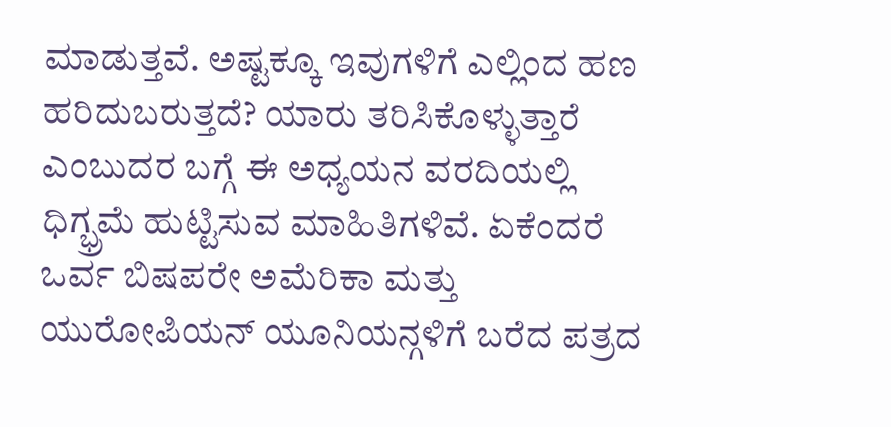ಮಾಡುತ್ತವೆ. ಅಷ್ಟಕ್ಕೂ ಇವುಗಳಿಗೆ ಎಲ್ಲಿಂದ ಹಣ ಹರಿದುಬರುತ್ತದೆ? ಯಾರು ತರಿಸಿಕೊಳ್ಳುತ್ತಾರೆ ಎಂಬುದರ ಬಗ್ಗೆ ಈ ಅಧ್ಯಯನ ವರದಿಯಲ್ಲಿ ಧಿಗ್ಭ್ರಮೆ ಹುಟ್ಟಿಸುವ ಮಾಹಿತಿಗಳಿವೆ. ಏಕೆಂದರೆ ಒರ್ವ ಬಿಷಪರೇ ಅಮೆರಿಕಾ ಮತ್ತು ಯುರೋಪಿಯನ್ ಯೂನಿಯನ್ಗಳಿಗೆ ಬರೆದ ಪತ್ರದ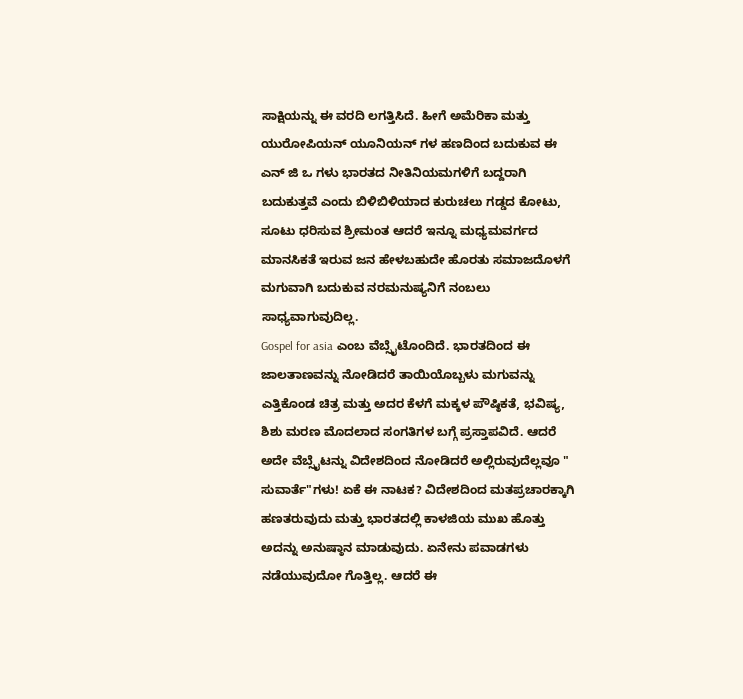ಸಾಕ್ಷಿಯನ್ನು ಈ ವರದಿ ಲಗತ್ತಿಸಿದೆ. ಹೀಗೆ ಅಮೆರಿಕಾ ಮತ್ತು ಯುರೋಪಿಯನ್ ಯೂನಿಯನ್ ಗಳ ಹಣದಿಂದ ಬದುಕುವ ಈ ಎನ್ ಜಿ ಒ ಗಳು ಭಾರತದ ನೀತಿನಿಯಮಗಳಿಗೆ ಬದ್ದರಾಗಿ ಬದುಕುತ್ತವೆ ಎಂದು ಬಿಳಿಬಿಳಿಯಾದ ಕುರುಚಲು ಗಡ್ಡದ ಕೋಟು, ಸೂಟು ಧರಿಸುವ ಶ್ರೀಮಂತ ಆದರೆ ಇನ್ನೂ ಮಧ್ಯಮವರ್ಗದ ಮಾನಸಿಕತೆ ಇರುವ ಜನ ಹೇಳಬಹುದೇ ಹೊರತು ಸಮಾಜದೊಳಗೆ ಮಗುವಾಗಿ ಬದುಕುವ ನರಮನುಷ್ಯನಿಗೆ ನಂಬಲು ಸಾಧ್ಯವಾಗುವುದಿಲ್ಲ.
Gospel for asia ಎಂಬ ವೆಬ್ಸೈಟೊಂದಿದೆ. ಭಾರತದಿಂದ ಈ ಜಾಲತಾಣವನ್ನು ನೋಡಿದರೆ ತಾಯಿಯೊಬ್ಬಳು ಮಗುವನ್ನು ಎತ್ತಿಕೊಂಡ ಚಿತ್ರ ಮತ್ತು ಅದರ ಕೆಳಗೆ ಮಕ್ಕಳ ಪೌಷ್ಠಿಕತೆ, ಭವಿಷ್ಯ, ಶಿಶು ಮರಣ ಮೊದಲಾದ ಸಂಗತಿಗಳ ಬಗ್ಗೆ ಪ್ರಸ್ತಾಪವಿದೆ. ಆದರೆ ಅದೇ ವೆಬ್ಸೈಟನ್ನು ವಿದೇಶದಿಂದ ನೋಡಿದರೆ ಅಲ್ಲಿರುವುದೆಲ್ಲವೂ " ಸುವಾರ್ತೆ"ಗಳು! ಏಕೆ ಈ ನಾಟಕ? ವಿದೇಶದಿಂದ ಮತಪ್ರಚಾರಕ್ಕಾಗಿ ಹಣತರುವುದು ಮತ್ತು ಭಾರತದಲ್ಲಿ ಕಾಳಜಿಯ ಮುಖ ಹೊತ್ತು ಅದನ್ನು ಅನುಷ್ಠಾನ ಮಾಡುವುದು. ಏನೇನು ಪವಾಡಗಳು ನಡೆಯುವುದೋ ಗೊತ್ತಿಲ್ಲ. ಆದರೆ ಈ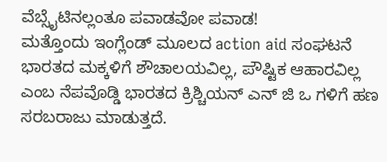ವೆಬ್ಸೈಟಿನಲ್ಲಂತೂ ಪವಾಡವೋ ಪವಾಡ!
ಮತ್ತೊಂದು ಇಂಗ್ಲೆಂಡ್ ಮೂಲದ action aid ಸಂಘಟನೆ ಭಾರತದ ಮಕ್ಕಳಿಗೆ ಶೌಚಾಲಯವಿಲ್ಲ, ಪೌಷ್ಟಿಕ ಆಹಾರವಿಲ್ಲ ಎಂಬ ನೆಪವೊಡ್ಡಿ ಭಾರತದ ಕ್ರಿಶ್ಚಿಯನ್ ಎನ್ ಜಿ ಒ ಗಳಿಗೆ ಹಣ ಸರಬರಾಜು ಮಾಡುತ್ತದೆ.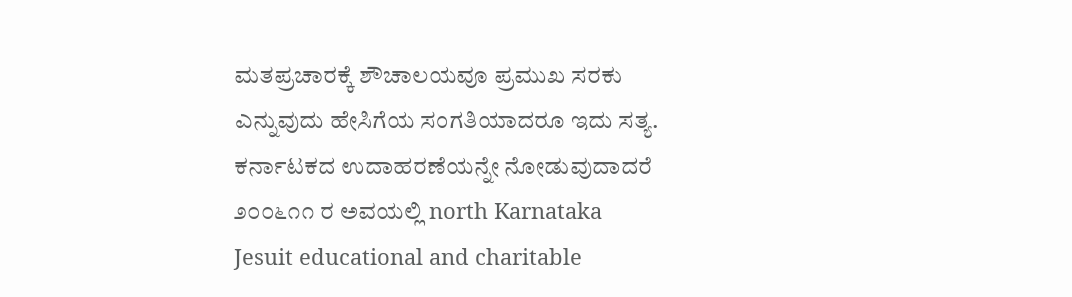ಮತಪ್ರಚಾರಕ್ಕೆ ಶೌಚಾಲಯವೂ ಪ್ರಮುಖ ಸರಕು ಎನ್ನುವುದು ಹೇಸಿಗೆಯ ಸಂಗತಿಯಾದರೂ ಇದು ಸತ್ಯ.
ಕರ್ನಾಟಕದ ಉದಾಹರಣೆಯನ್ನೇ ನೋಡುವುದಾದರೆ ೨೦೦೬೧೧ ರ ಅವಯಲ್ಲಿ north Karnataka Jesuit educational and charitable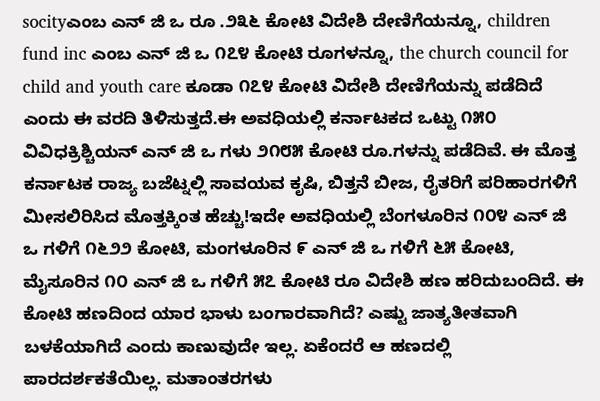socityಎಂಬ ಎನ್ ಜಿ ಒ ರೂ .೨೩೬ ಕೋಟಿ ವಿದೇಶಿ ದೇಣಿಗೆಯನ್ನೂ, children fund inc ಎಂಬ ಎನ್ ಜಿ ಒ ೧೭೪ ಕೋಟಿ ರೂಗಳನ್ನೂ, the church council for child and youth care ಕೂಡಾ ೧೭೪ ಕೋಟಿ ವಿದೇಶಿ ದೇಣಿಗೆಯನ್ನು ಪಡೆದಿದೆ ಎಂದು ಈ ವರದಿ ತಿಳಿಸುತ್ತದೆ.ಈ ಅವಧಿಯಲ್ಲಿ ಕರ್ನಾಟಕದ ಒಟ್ಟು ೧೫೦ ವಿವಿಧಕ್ರಿಶ್ಚಿಯನ್ ಎನ್ ಜಿ ಒ ಗಳು ೨೧೮೫ ಕೋಟಿ ರೂ.ಗಳನ್ನು ಪಡೆದಿವೆ. ಈ ಮೊತ್ತ ಕರ್ನಾಟಕ ರಾಜ್ಯ ಬಜೆಟ್ನಲ್ಲಿ ಸಾವಯವ ಕೃಷಿ, ಬಿತ್ತನೆ ಬೀಜ, ರೈತರಿಗೆ ಪರಿಹಾರಗಳಿಗೆ ಮೀಸಲಿರಿಸಿದ ಮೊತ್ತಕ್ಕಿಂತ ಹೆಚ್ಚು!ಇದೇ ಅವಧಿಯಲ್ಲಿ ಬೆಂಗಳೂರಿನ ೧೦೪ ಎನ್ ಜಿ ಒ ಗಳಿಗೆ ೧೬೨೨ ಕೋಟಿ, ಮಂಗಳೂರಿನ ೯ ಎನ್ ಜಿ ಒ ಗಳಿಗೆ ೬೫ ಕೋಟಿ, ಮೈಸೂರಿನ ೧೦ ಎನ್ ಜಿ ಒ ಗಳಿಗೆ ೫೭ ಕೋಟಿ ರೂ ವಿದೇಶಿ ಹಣ ಹರಿದುಬಂದಿದೆ. ಈ ಕೋಟಿ ಹಣದಿಂದ ಯಾರ ಭಾಳು ಬಂಗಾರವಾಗಿದೆ? ಎಷ್ಟು ಜಾತ್ಯತೀತವಾಗಿ ಬಳಕೆಯಾಗಿದೆ ಎಂದು ಕಾಣುವುದೇ ಇಲ್ಲ. ಏಕೆಂದರೆ ಆ ಹಣದಲ್ಲಿ ಪಾರದರ್ಶಕತೆಯಿಲ್ಲ. ಮತಾಂತರಗಳು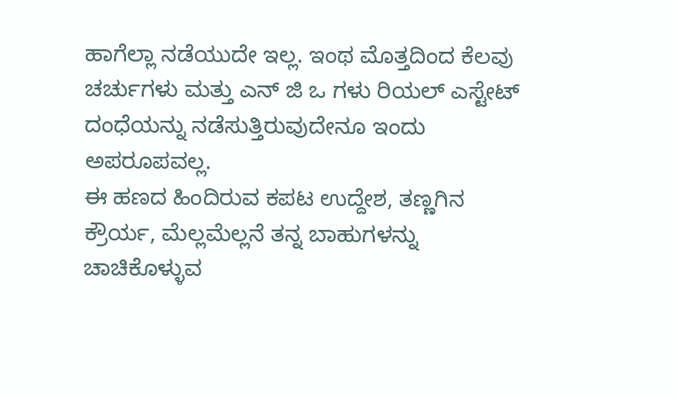ಹಾಗೆಲ್ಲಾ ನಡೆಯುದೇ ಇಲ್ಲ. ಇಂಥ ಮೊತ್ತದಿಂದ ಕೆಲವು ಚರ್ಚುಗಳು ಮತ್ತು ಎನ್ ಜಿ ಒ ಗಳು ರಿಯಲ್ ಎಸ್ಟೇಟ್ ದಂಧೆಯನ್ನು ನಡೆಸುತ್ತಿರುವುದೇನೂ ಇಂದು ಅಪರೂಪವಲ್ಲ.
ಈ ಹಣದ ಹಿಂದಿರುವ ಕಪಟ ಉದ್ದೇಶ, ತಣ್ಣಗಿನ ಕ್ರೌರ್ಯ, ಮೆಲ್ಲಮೆಲ್ಲನೆ ತನ್ನ ಬಾಹುಗಳನ್ನು ಚಾಚಿಕೊಳ್ಳುವ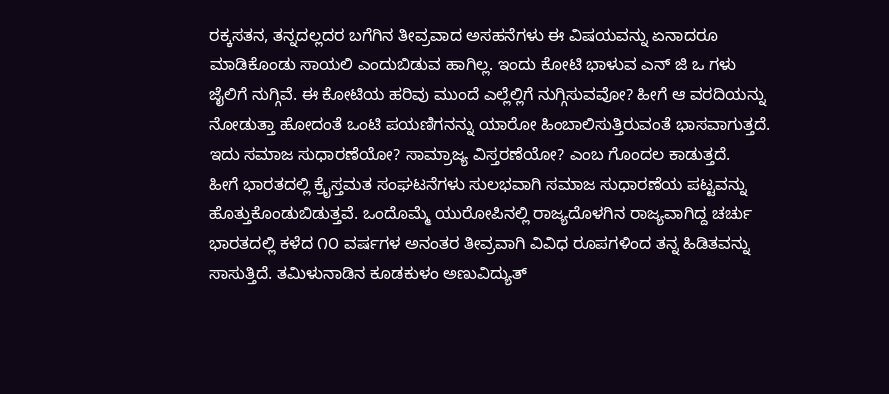ರಕ್ಕಸತನ, ತನ್ನದಲ್ಲದರ ಬಗೆಗಿನ ತೀವ್ರವಾದ ಅಸಹನೆಗಳು ಈ ವಿಷಯವನ್ನು ಏನಾದರೂ ಮಾಡಿಕೊಂಡು ಸಾಯಲಿ ಎಂದುಬಿಡುವ ಹಾಗಿಲ್ಲ. ಇಂದು ಕೋಟಿ ಭಾಳುವ ಎನ್ ಜಿ ಒ ಗಳು ಜೈಲಿಗೆ ನುಗ್ಗಿವೆ. ಈ ಕೋಟಿಯ ಹರಿವು ಮುಂದೆ ಎಲ್ಲೆಲ್ಲಿಗೆ ನುಗ್ಗಿಸುವವೋ? ಹೀಗೆ ಆ ವರದಿಯನ್ನು ನೋಡುತ್ತಾ ಹೋದಂತೆ ಒಂಟಿ ಪಯಣಿಗನನ್ನು ಯಾರೋ ಹಿಂಬಾಲಿಸುತ್ತಿರುವಂತೆ ಭಾಸವಾಗುತ್ತದೆ. ಇದು ಸಮಾಜ ಸುಧಾರಣೆಯೋ? ಸಾಮ್ರಾಜ್ಯ ವಿಸ್ತರಣೆಯೋ? ಎಂಬ ಗೊಂದಲ ಕಾಡುತ್ತದೆ.
ಹೀಗೆ ಭಾರತದಲ್ಲಿ ಕ್ರೈಸ್ತಮತ ಸಂಘಟನೆಗಳು ಸುಲಭವಾಗಿ ಸಮಾಜ ಸುಧಾರಣೆಯ ಪಟ್ಟವನ್ನು ಹೊತ್ತುಕೊಂಡುಬಿಡುತ್ತವೆ. ಒಂದೊಮ್ಮೆ ಯುರೋಪಿನಲ್ಲಿ ರಾಜ್ಯದೊಳಗಿನ ರಾಜ್ಯವಾಗಿದ್ದ ಚರ್ಚು ಭಾರತದಲ್ಲಿ ಕಳೆದ ೧೦ ವರ್ಷಗಳ ಅನಂತರ ತೀವ್ರವಾಗಿ ವಿವಿಧ ರೂಪಗಳಿಂದ ತನ್ನ ಹಿಡಿತವನ್ನು ಸಾಸುತ್ತಿದೆ. ತಮಿಳುನಾಡಿನ ಕೂಡಕುಳಂ ಅಣುವಿದ್ಯುತ್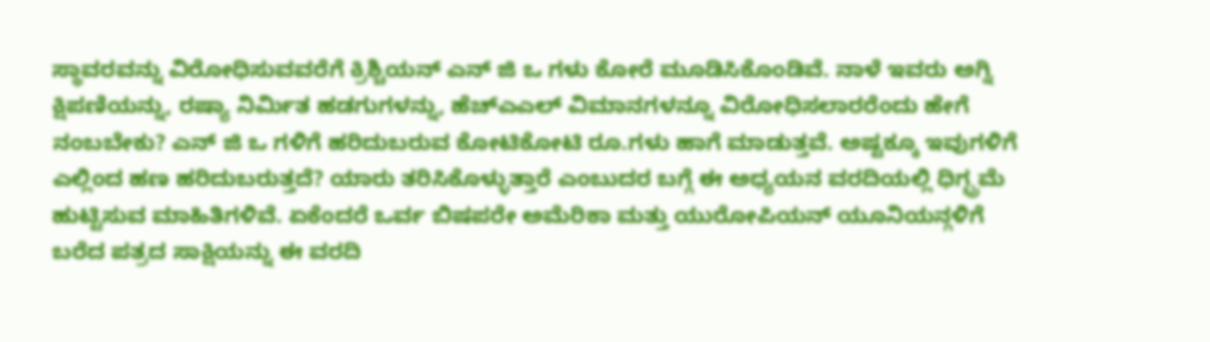ಸ್ಥಾವರವನ್ನು ವಿರೋಧಿಸುವವರೆಗೆ ಕ್ರಿಶ್ಚಿಯನ್ ಎನ್ ಜಿ ಒ ಗಳು ಕೋರೆ ಮೂಡಿಸಿಕೊಂಡಿವೆ. ನಾಳೆ ಇವರು ಅಗ್ನಿ ಕ್ಷಿಪಣಿಯನ್ನು, ರಷ್ಯಾ ನಿರ್ಮಿತ ಹಡಗುಗಳನ್ನು, ಹೆಚ್ಎಎಲ್ ವಿಮಾನಗಳನ್ನೂ ವಿರೋಧಿಸಲಾರರೆಂದು ಹೇಗೆ ನಂಬಬೇಕು? ಎನ್ ಜಿ ಒ ಗಳಿಗೆ ಹರಿದುಬರುವ ಕೋಟಿಕೋಟಿ ರೂ.ಗಳು ಹಾಗೆ ಮಾಡುತ್ತವೆ. ಅಷ್ಟಕ್ಕೂ ಇವುಗಳಿಗೆ ಎಲ್ಲಿಂದ ಹಣ ಹರಿದುಬರುತ್ತದೆ? ಯಾರು ತರಿಸಿಕೊಳ್ಳುತ್ತಾರೆ ಎಂಬುದರ ಬಗ್ಗೆ ಈ ಅಧ್ಯಯನ ವರದಿಯಲ್ಲಿ ಧಿಗ್ಭ್ರಮೆ ಹುಟ್ಟಿಸುವ ಮಾಹಿತಿಗಳಿವೆ. ಏಕೆಂದರೆ ಒರ್ವ ಬಿಷಪರೇ ಅಮೆರಿಕಾ ಮತ್ತು ಯುರೋಪಿಯನ್ ಯೂನಿಯನ್ಗಳಿಗೆ ಬರೆದ ಪತ್ರದ ಸಾಕ್ಷಿಯನ್ನು ಈ ವರದಿ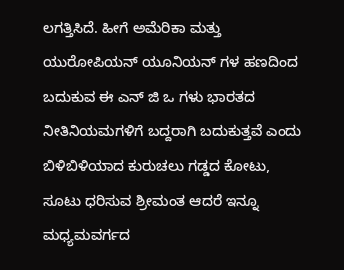ಲಗತ್ತಿಸಿದೆ. ಹೀಗೆ ಅಮೆರಿಕಾ ಮತ್ತು ಯುರೋಪಿಯನ್ ಯೂನಿಯನ್ ಗಳ ಹಣದಿಂದ ಬದುಕುವ ಈ ಎನ್ ಜಿ ಒ ಗಳು ಭಾರತದ ನೀತಿನಿಯಮಗಳಿಗೆ ಬದ್ದರಾಗಿ ಬದುಕುತ್ತವೆ ಎಂದು ಬಿಳಿಬಿಳಿಯಾದ ಕುರುಚಲು ಗಡ್ಡದ ಕೋಟು, ಸೂಟು ಧರಿಸುವ ಶ್ರೀಮಂತ ಆದರೆ ಇನ್ನೂ ಮಧ್ಯಮವರ್ಗದ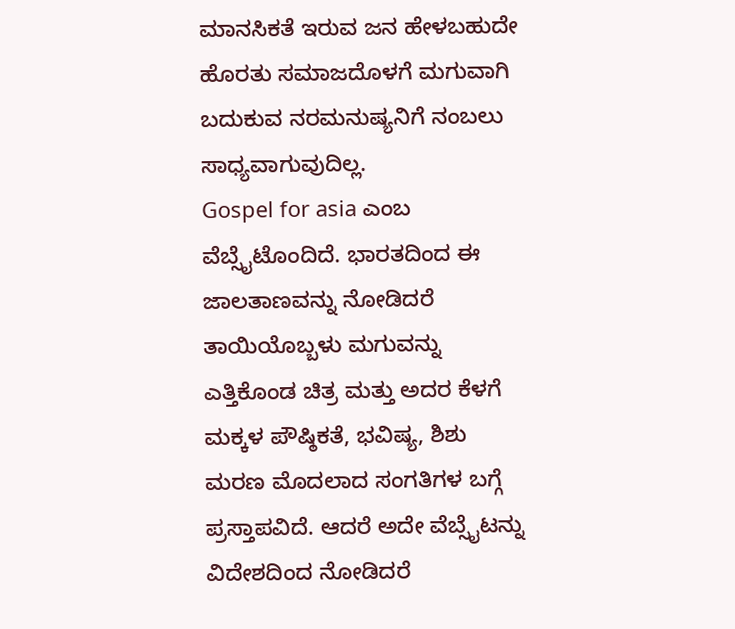ಮಾನಸಿಕತೆ ಇರುವ ಜನ ಹೇಳಬಹುದೇ ಹೊರತು ಸಮಾಜದೊಳಗೆ ಮಗುವಾಗಿ ಬದುಕುವ ನರಮನುಷ್ಯನಿಗೆ ನಂಬಲು ಸಾಧ್ಯವಾಗುವುದಿಲ್ಲ.
Gospel for asia ಎಂಬ ವೆಬ್ಸೈಟೊಂದಿದೆ. ಭಾರತದಿಂದ ಈ ಜಾಲತಾಣವನ್ನು ನೋಡಿದರೆ ತಾಯಿಯೊಬ್ಬಳು ಮಗುವನ್ನು ಎತ್ತಿಕೊಂಡ ಚಿತ್ರ ಮತ್ತು ಅದರ ಕೆಳಗೆ ಮಕ್ಕಳ ಪೌಷ್ಠಿಕತೆ, ಭವಿಷ್ಯ, ಶಿಶು ಮರಣ ಮೊದಲಾದ ಸಂಗತಿಗಳ ಬಗ್ಗೆ ಪ್ರಸ್ತಾಪವಿದೆ. ಆದರೆ ಅದೇ ವೆಬ್ಸೈಟನ್ನು ವಿದೇಶದಿಂದ ನೋಡಿದರೆ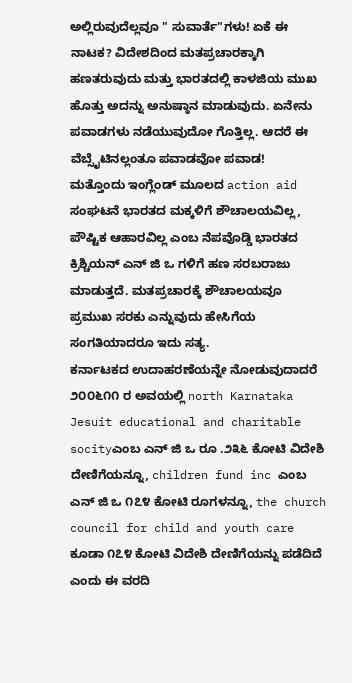ಅಲ್ಲಿರುವುದೆಲ್ಲವೂ " ಸುವಾರ್ತೆ"ಗಳು! ಏಕೆ ಈ ನಾಟಕ? ವಿದೇಶದಿಂದ ಮತಪ್ರಚಾರಕ್ಕಾಗಿ ಹಣತರುವುದು ಮತ್ತು ಭಾರತದಲ್ಲಿ ಕಾಳಜಿಯ ಮುಖ ಹೊತ್ತು ಅದನ್ನು ಅನುಷ್ಠಾನ ಮಾಡುವುದು. ಏನೇನು ಪವಾಡಗಳು ನಡೆಯುವುದೋ ಗೊತ್ತಿಲ್ಲ. ಆದರೆ ಈ ವೆಬ್ಸೈಟಿನಲ್ಲಂತೂ ಪವಾಡವೋ ಪವಾಡ!
ಮತ್ತೊಂದು ಇಂಗ್ಲೆಂಡ್ ಮೂಲದ action aid ಸಂಘಟನೆ ಭಾರತದ ಮಕ್ಕಳಿಗೆ ಶೌಚಾಲಯವಿಲ್ಲ, ಪೌಷ್ಟಿಕ ಆಹಾರವಿಲ್ಲ ಎಂಬ ನೆಪವೊಡ್ಡಿ ಭಾರತದ ಕ್ರಿಶ್ಚಿಯನ್ ಎನ್ ಜಿ ಒ ಗಳಿಗೆ ಹಣ ಸರಬರಾಜು ಮಾಡುತ್ತದೆ. ಮತಪ್ರಚಾರಕ್ಕೆ ಶೌಚಾಲಯವೂ ಪ್ರಮುಖ ಸರಕು ಎನ್ನುವುದು ಹೇಸಿಗೆಯ ಸಂಗತಿಯಾದರೂ ಇದು ಸತ್ಯ.
ಕರ್ನಾಟಕದ ಉದಾಹರಣೆಯನ್ನೇ ನೋಡುವುದಾದರೆ ೨೦೦೬೧೧ ರ ಅವಯಲ್ಲಿ north Karnataka Jesuit educational and charitable socityಎಂಬ ಎನ್ ಜಿ ಒ ರೂ .೨೩೬ ಕೋಟಿ ವಿದೇಶಿ ದೇಣಿಗೆಯನ್ನೂ, children fund inc ಎಂಬ ಎನ್ ಜಿ ಒ ೧೭೪ ಕೋಟಿ ರೂಗಳನ್ನೂ, the church council for child and youth care ಕೂಡಾ ೧೭೪ ಕೋಟಿ ವಿದೇಶಿ ದೇಣಿಗೆಯನ್ನು ಪಡೆದಿದೆ ಎಂದು ಈ ವರದಿ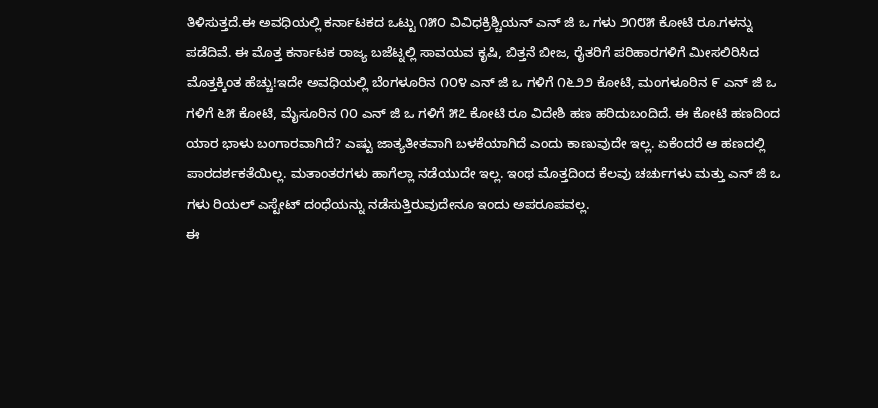ತಿಳಿಸುತ್ತದೆ.ಈ ಅವಧಿಯಲ್ಲಿ ಕರ್ನಾಟಕದ ಒಟ್ಟು ೧೫೦ ವಿವಿಧಕ್ರಿಶ್ಚಿಯನ್ ಎನ್ ಜಿ ಒ ಗಳು ೨೧೮೫ ಕೋಟಿ ರೂ.ಗಳನ್ನು ಪಡೆದಿವೆ. ಈ ಮೊತ್ತ ಕರ್ನಾಟಕ ರಾಜ್ಯ ಬಜೆಟ್ನಲ್ಲಿ ಸಾವಯವ ಕೃಷಿ, ಬಿತ್ತನೆ ಬೀಜ, ರೈತರಿಗೆ ಪರಿಹಾರಗಳಿಗೆ ಮೀಸಲಿರಿಸಿದ ಮೊತ್ತಕ್ಕಿಂತ ಹೆಚ್ಚು!ಇದೇ ಅವಧಿಯಲ್ಲಿ ಬೆಂಗಳೂರಿನ ೧೦೪ ಎನ್ ಜಿ ಒ ಗಳಿಗೆ ೧೬೨೨ ಕೋಟಿ, ಮಂಗಳೂರಿನ ೯ ಎನ್ ಜಿ ಒ ಗಳಿಗೆ ೬೫ ಕೋಟಿ, ಮೈಸೂರಿನ ೧೦ ಎನ್ ಜಿ ಒ ಗಳಿಗೆ ೫೭ ಕೋಟಿ ರೂ ವಿದೇಶಿ ಹಣ ಹರಿದುಬಂದಿದೆ. ಈ ಕೋಟಿ ಹಣದಿಂದ ಯಾರ ಭಾಳು ಬಂಗಾರವಾಗಿದೆ? ಎಷ್ಟು ಜಾತ್ಯತೀತವಾಗಿ ಬಳಕೆಯಾಗಿದೆ ಎಂದು ಕಾಣುವುದೇ ಇಲ್ಲ. ಏಕೆಂದರೆ ಆ ಹಣದಲ್ಲಿ ಪಾರದರ್ಶಕತೆಯಿಲ್ಲ. ಮತಾಂತರಗಳು ಹಾಗೆಲ್ಲಾ ನಡೆಯುದೇ ಇಲ್ಲ. ಇಂಥ ಮೊತ್ತದಿಂದ ಕೆಲವು ಚರ್ಚುಗಳು ಮತ್ತು ಎನ್ ಜಿ ಒ ಗಳು ರಿಯಲ್ ಎಸ್ಟೇಟ್ ದಂಧೆಯನ್ನು ನಡೆಸುತ್ತಿರುವುದೇನೂ ಇಂದು ಅಪರೂಪವಲ್ಲ.
ಈ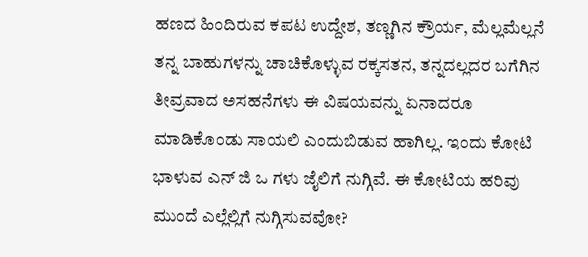ಹಣದ ಹಿಂದಿರುವ ಕಪಟ ಉದ್ದೇಶ, ತಣ್ಣಗಿನ ಕ್ರೌರ್ಯ, ಮೆಲ್ಲಮೆಲ್ಲನೆ ತನ್ನ ಬಾಹುಗಳನ್ನು ಚಾಚಿಕೊಳ್ಳುವ ರಕ್ಕಸತನ, ತನ್ನದಲ್ಲದರ ಬಗೆಗಿನ ತೀವ್ರವಾದ ಅಸಹನೆಗಳು ಈ ವಿಷಯವನ್ನು ಏನಾದರೂ ಮಾಡಿಕೊಂಡು ಸಾಯಲಿ ಎಂದುಬಿಡುವ ಹಾಗಿಲ್ಲ. ಇಂದು ಕೋಟಿ ಭಾಳುವ ಎನ್ ಜಿ ಒ ಗಳು ಜೈಲಿಗೆ ನುಗ್ಗಿವೆ. ಈ ಕೋಟಿಯ ಹರಿವು ಮುಂದೆ ಎಲ್ಲೆಲ್ಲಿಗೆ ನುಗ್ಗಿಸುವವೋ?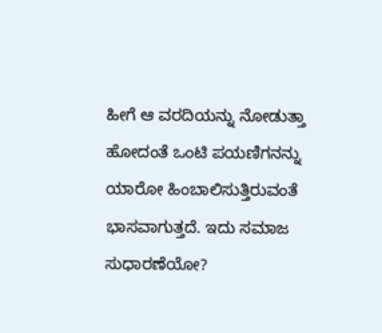ಹೀಗೆ ಆ ವರದಿಯನ್ನು ನೋಡುತ್ತಾ ಹೋದಂತೆ ಒಂಟಿ ಪಯಣಿಗನನ್ನು ಯಾರೋ ಹಿಂಬಾಲಿಸುತ್ತಿರುವಂತೆ ಭಾಸವಾಗುತ್ತದೆ. ಇದು ಸಮಾಜ ಸುಧಾರಣೆಯೋ?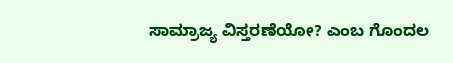ಸಾಮ್ರಾಜ್ಯ ವಿಸ್ತರಣೆಯೋ? ಎಂಬ ಗೊಂದಲ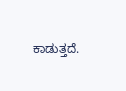ಕಾಡುತ್ತದೆ.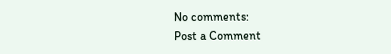No comments:
Post a Comment